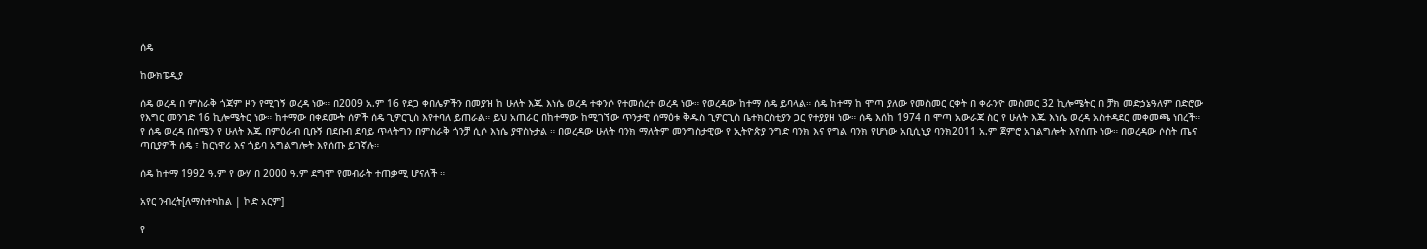ሰዴ

ከውክፔዲያ

ሰዴ ወረዳ በ ምስራቅ ጎጃም ዞን የሚገኝ ወረዳ ነው። በ2009 አ.ም 16 የደጋ ቀበሌዎችን በመያዝ ከ ሁለት እጁ እነሴ ወረዳ ተቀንሶ የተመሰረተ ወረዳ ነው። የወረዳው ከተማ ሰዴ ይባላል። ሰዴ ከተማ ከ ሞጣ ያለው የመስመር ርቀት በ ቀራንዮ መስመር 32 ኪሎሜትር በ ቻክ መድኃኔዓለም በድሮው የእግር መንገድ 16 ኪሎሜትር ነው። ከተማው በቀደሙት ሰዎች ሰዴ ጊዎርጊስ እየተባለ ይጠራል። ይህ አጠራር በከተማው ከሚገኘው ጥንታዊ ሰማዕቱ ቅዱስ ጊዎርጊስ ቤተክርስቲያን ጋር የተያያዘ ነው። ሰዴ እሰከ 1974 በ ሞጣ አውራጃ ስር የ ሁለት እጁ እነሴ ወረዳ አስተዳደር መቀመጫ ነበረች። የ ሰዴ ወረዳ በሰሜን የ ሁለት እጁ በምዕራብ ቢቡኝ በደቡብ ደባይ ጥላትግን በምስራቅ ጎንቻ ሲሶ እነሴ ያዋስኑታል ። በወረዳው ሁለት ባንክ ማለትም መንግስታዊው የ ኢትዮጵያ ንግድ ባንክ እና የግል ባንክ የሆነው አቢሲኒያ ባንክ2011 አ.ም ጀምሮ አገልግሎት እየሰጡ ነው። በወረዳው ሶስት ጤና ጣቢያዎች ሰዴ ፣ ከርነዋሪ እና ጎይባ አግልግሎት እየሰጡ ይገኛሉ።

ሰዴ ከተማ 1992 ዓ.ም የ ውሃ በ 2000 ዓ.ም ደግሞ የመብራት ተጠቃሚ ሆናለች ።

አየር ንብረት[ለማስተካከል | ኮድ አርም]

የ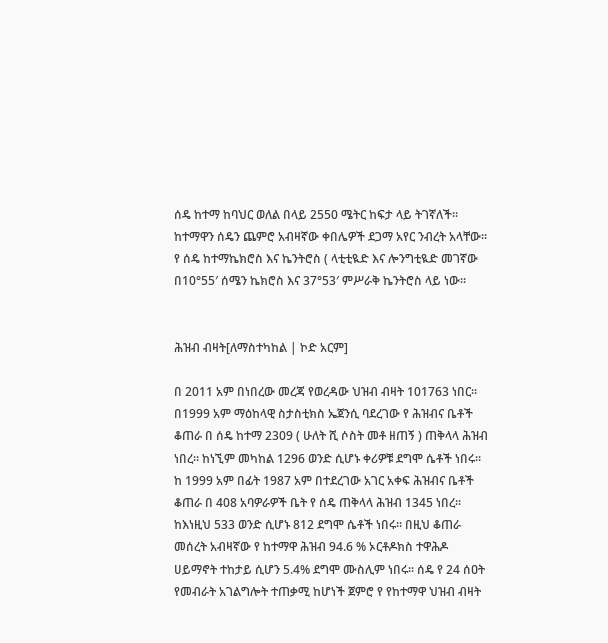ሰዴ ከተማ ከባህር ወለል በላይ 2550 ሜትር ከፍታ ላይ ትገኛለች። ከተማዋን ሰዴን ጨምሮ አብዛኛው ቀበሌዎች ደጋማ አየር ንብረት አላቸው። የ ሰዴ ከተማኬክሮስ እና ኬንትሮስ ( ላቲቲዪድ እና ሎንግቲዪድ መገኛው በ10°55′ ሰሜን ኬክሮስ እና 37°53′ ምሥራቅ ኬንትሮስ ላይ ነው።


ሕዝብ ብዛት[ለማስተካከል | ኮድ አርም]

በ 2011 አም በነበረው መረጃ የወረዳው ህዝብ ብዛት 101763 ነበር። በ1999 አም ማዕከላዊ ስታስቲክስ ኤጀንሲ ባደረገው የ ሕዝብና ቤቶች ቆጠራ በ ሰዴ ከተማ 2309 ( ሁለት ሺ ሶስት መቶ ዘጠኝ ) ጠቅላላ ሕዝብ ነበረ። ከነኚም መካከል 1296 ወንድ ሲሆኑ ቀሪዎቹ ደግሞ ሴቶች ነበሩ። ከ 1999 አም በፊት 1987 አም በተደረገው አገር አቀፍ ሕዝብና ቤቶች ቆጠራ በ 408 አባዎራዎች ቤት የ ሰዴ ጠቅላላ ሕዝብ 1345 ነበረ። ከእነዚህ 533 ወንድ ሲሆኑ 812 ደግሞ ሴቶች ነበሩ። በዚህ ቆጠራ መሰረት አብዛኛው የ ከተማዋ ሕዝብ 94.6 % ኦርቶዶክስ ተዋሕዶ ሀይማኖት ተከታይ ሲሆን 5.4% ደግሞ ሙስሊም ነበሩ። ሰዴ የ 24 ሰዐት የመብራት አገልግሎት ተጠቃሚ ከሆነች ጀምሮ የ የከተማዋ ህዝብ ብዛት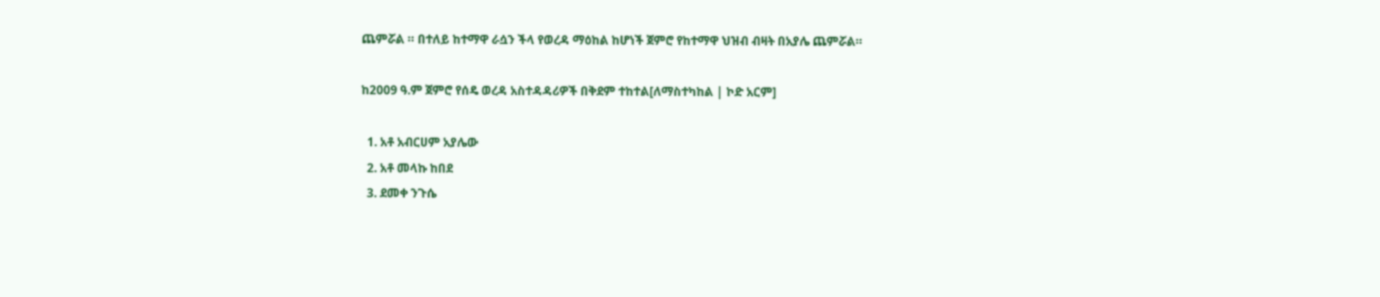ጨምሯል ። በተለይ ከተማዋ ራሷን ችላ የወረዳ ማዕከል ከሆነች ጀምሮ የከተማዋ ህዝብ ብዛት በአያሌ ጨምሯል።

ከ2009 ዓ.ም ጀምሮ የሰዴ ወረዳ አስተዳዳሪዎች በቅደም ተከተል[ለማስተካከል | ኮድ አርም]

  1. አቶ አብርሀም አያሌው
  2. አቶ መላኩ ከበደ
  3. ደመቀ ንጉሴ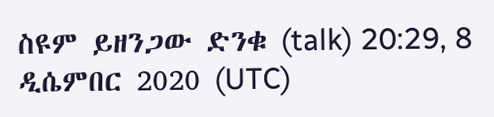ስዩም ይዘንጋው ድንቁ (talk) 20:29, 8 ዲሴምበር 2020 (UTC)